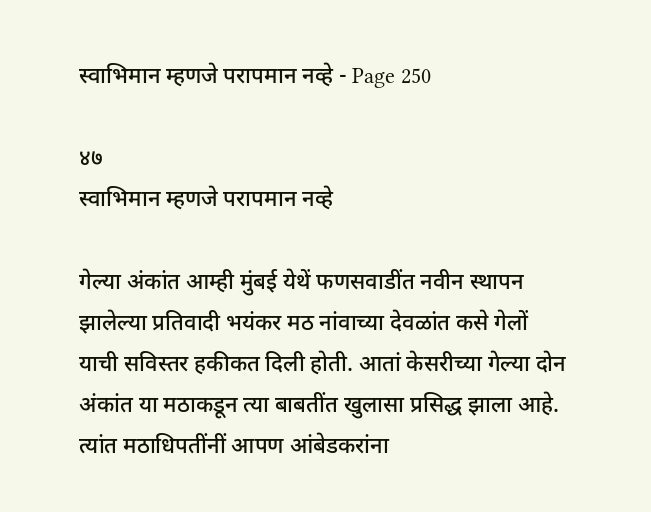स्वाभिमान म्हणजे परापमान नव्हे - Page 250

४७
स्वाभिमान म्हणजे परापमान नव्हे

गेल्या अंकांत आम्ही मुंबई येथें फणसवाडींत नवीन स्थापन झालेल्या प्रतिवादी भयंकर मठ नांवाच्या देवळांत कसे गेलों याची सविस्तर हकीकत दिली होती. आतां केसरीच्या गेल्या दोन अंकांत या मठाकडून त्या बाबतींत खुलासा प्रसिद्ध झाला आहे. त्यांत मठाधिपतींनीं आपण आंबेडकरांना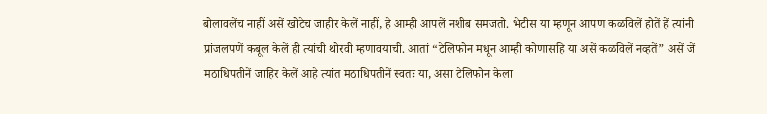बोलावलेंच नाहीं असें खोटेच जाहीर केलें नाहीं, हे आम्ही आपलें नशीब समजतो. भेटीस या म्हणून आपण कळविलें होतें हें त्यांनी प्रांजलपणें कबूल केलें ही त्यांची थोरवी म्हणावयाची. आतां “टेलिफोन मधून आम्ही कोणासहि या असें कळविलें नव्हतें” असें जें मठाधिपतीनें जाहिर केलें आहे त्यांत मठाधिपतीनें स्वतः या, असा टेलिफोन केला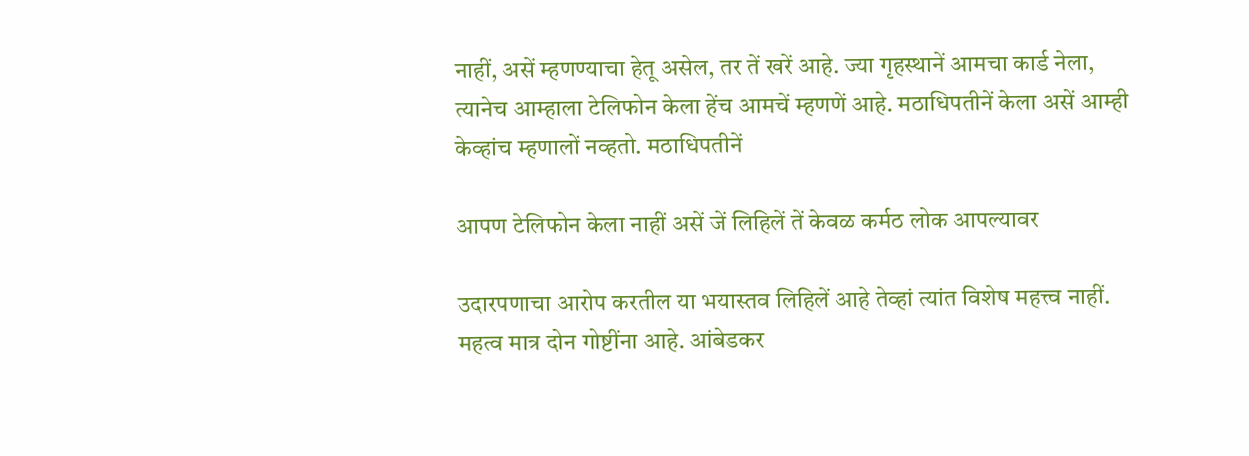नाहीं, असें म्हणण्याचा हेतू असेल, तर तें खरें आहे. ज्या गृहस्थानें आमचा कार्ड नेला, त्यानेच आम्हाला टेलिफोन केला हेंच आमचें म्हणणें आहे. मठाधिपतीनें केला असें आम्ही केव्हांच म्हणालों नव्हतो. मठाधिपतीनें

आपण टेलिफोन केला नाहीं असें जें लिहिलें तें केवळ कर्मठ लोक आपल्यावर

उदारपणाचा आरोप करतील या भयास्तव लिहिलें आहे तेव्हां त्यांत विशेष महत्त्व नाहीं. महत्व मात्र दोन गोष्टींना आहे. आंबेडकर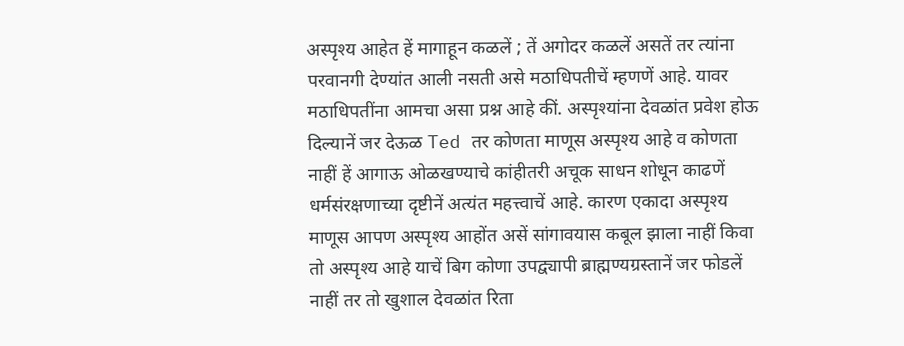अस्पृश्य आहेत हें मागाहून कळलें ; तें अगोदर कळलें असतें तर त्यांना परवानगी देण्यांत आली नसती असे मठाधिपतीचें म्हणणें आहे. यावर मठाधिपतींना आमचा असा प्रश्न आहे कीं. अस्पृश्यांना देवळांत प्रवेश होऊ दिल्यानें जर देऊळ Ted तर कोणता माणूस अस्पृश्य आहे व कोणता नाहीं हें आगाऊ ओळखण्याचे कांहीतरी अचूक साधन शोधून काढणें धर्मसंरक्षणाच्या दृष्टीनें अत्यंत महत्त्वाचें आहे. कारण एकादा अस्पृश्य माणूस आपण अस्पृश्य आहोंत असें सांगावयास कबूल झाला नाहीं किवा तो अस्पृश्य आहे याचें बिग कोणा उपद्व्यापी ब्राह्मण्यग्रस्तानें जर फोडलें नाहीं तर तो खुशाल देवळांत रिता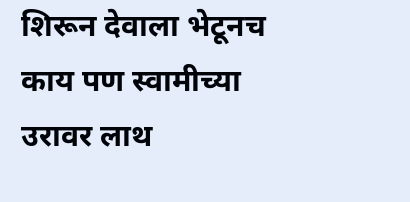शिरून देवाला भेटूनच काय पण स्वामीच्या उरावर लाथ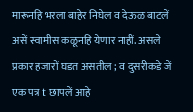मारूनहि भरला बाहेर निघेल व देऊळ बाटलें असें स्वामीस कळूनहि येणार नाहीं. असले प्रकार हजारों घडत असतील ; व दुसरीकडे जें एक पत्र t छापलें आहे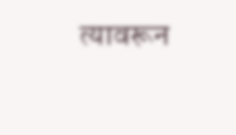त्यावरून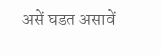असें घडत असावें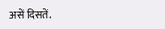असें दिसतें.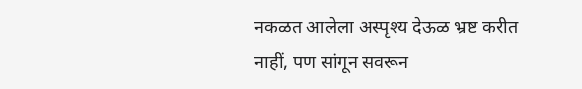नकळत आलेला अस्पृश्य देऊळ भ्रष्ट करीत नाहीं, पण सांगून सवरून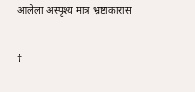आलेला अस्पृश्य मात्र भ्रष्टाकारास

†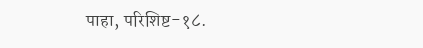पाहा, परिशिष्ट-१८.